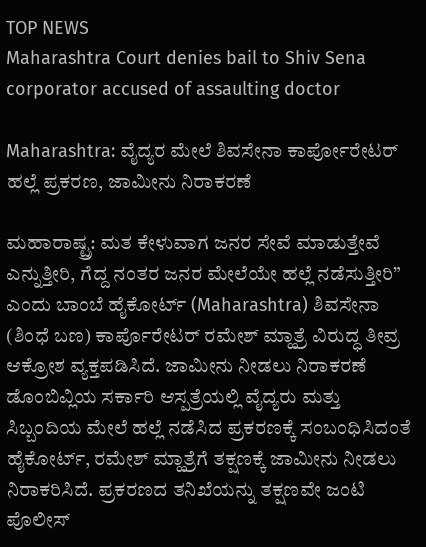TOP NEWS
Maharashtra Court denies bail to Shiv Sena corporator accused of assaulting doctor

Maharashtra: ವೈದ್ಯರ ಮೇಲೆ ಶಿವಸೇನಾ ಕಾರ್ಪೋರೇಟರ್‌ ಹಲ್ಲೆ ಪ್ರಕರಣ, ಜಾಮೀನು ನಿರಾಕರಣೆ

ಮಹಾರಾಷ್ಟ್ರ: ಮತ ಕೇಳುವಾಗ ಜನರ ಸೇವೆ ಮಾಡುತ್ತೇವೆ ಎನ್ನುತ್ತೀರಿ, ಗೆದ್ದ ನಂತರ ಜನರ ಮೇಲೆಯೇ ಹಲ್ಲೆ ನಡೆಸುತ್ತೀರಿ” ಎಂದು ಬಾಂಬೆ ಹೈಕೋರ್ಟ್ (Maharashtra) ಶಿವಸೇನಾ (ಶಿಂಧೆ ಬಣ) ಕಾರ್ಪೊರೇಟರ್ ರಮೇಶ್ ಮ್ಹಾತ್ರೆ ವಿರುದ್ಧ ತೀವ್ರ ಆಕ್ರೋಶ ವ್ಯಕ್ತಪಡಿಸಿದೆ. ಜಾಮೀನು ನೀಡಲು ನಿರಾಕರಣೆ ಡೊಂಬಿವ್ಲಿಯ ಸರ್ಕಾರಿ ಆಸ್ಪತ್ರೆಯಲ್ಲಿ ವೈದ್ಯರು ಮತ್ತು ಸಿಬ್ಬಂದಿಯ ಮೇಲೆ ಹಲ್ಲೆ ನಡೆಸಿದ ಪ್ರಕರಣಕ್ಕೆ ಸಂಬಂಧಿಸಿದಂತೆ ಹೈಕೋರ್ಟ್, ರಮೇಶ್ ಮ್ಹಾತ್ರೆಗೆ ತಕ್ಷಣಕ್ಕೆ ಜಾಮೀನು ನೀಡಲು ನಿರಾಕರಿಸಿದೆ. ಪ್ರಕರಣದ ತನಿಖೆಯನ್ನು ತಕ್ಷಣವೇ ಜಂಟಿ ಪೊಲೀಸ್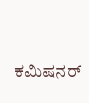ಕಮಿಷನರ್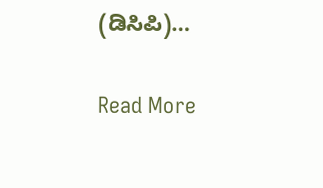(ಡಿಸಿಪಿ)…

Read More